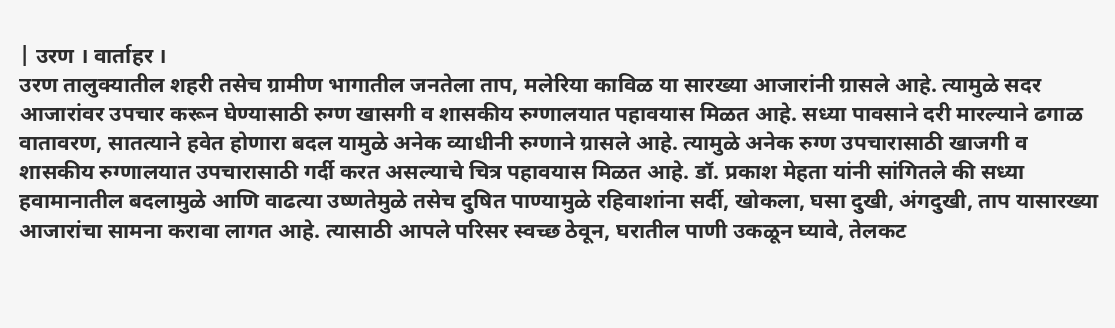| उरण । वार्ताहर ।
उरण तालुक्यातील शहरी तसेच ग्रामीण भागातील जनतेला ताप, मलेरिया काविळ या सारख्या आजारांनी ग्रासले आहे. त्यामुळे सदर आजारांवर उपचार करून घेण्यासाठी रुग्ण खासगी व शासकीय रुग्णालयात पहावयास मिळत आहे. सध्या पावसाने दरी मारल्याने ढगाळ वातावरण, सातत्याने हवेत होणारा बदल यामुळे अनेक व्याधीनी रुग्णाने ग्रासले आहे. त्यामुळे अनेक रुग्ण उपचारासाठी खाजगी व शासकीय रुग्णालयात उपचारासाठी गर्दी करत असल्याचे चित्र पहावयास मिळत आहे. डॉ. प्रकाश मेहता यांनी सांगितले की सध्या हवामानातील बदलामुळे आणि वाढत्या उष्णतेमुळे तसेच दुषित पाण्यामुळे रहिवाशांना सर्दी, खोकला, घसा दुखी, अंगदुखी, ताप यासारख्या आजारांचा सामना करावा लागत आहे. त्यासाठी आपले परिसर स्वच्छ ठेवून, घरातील पाणी उकळून घ्यावे, तेलकट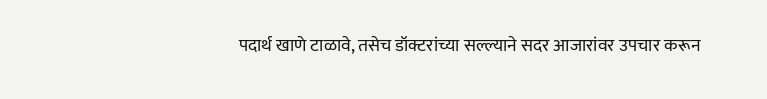पदार्थ खाणे टाळावे, तसेच डॉक्टरांच्या सल्ल्याने सदर आजारांवर उपचार करून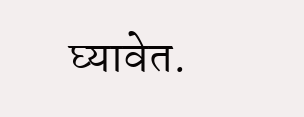घ्यावेत.